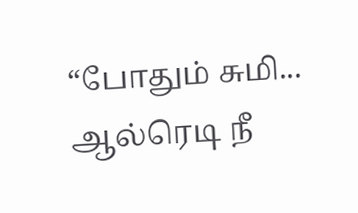“போதும் சுமி... ஆல்ரெடி நீ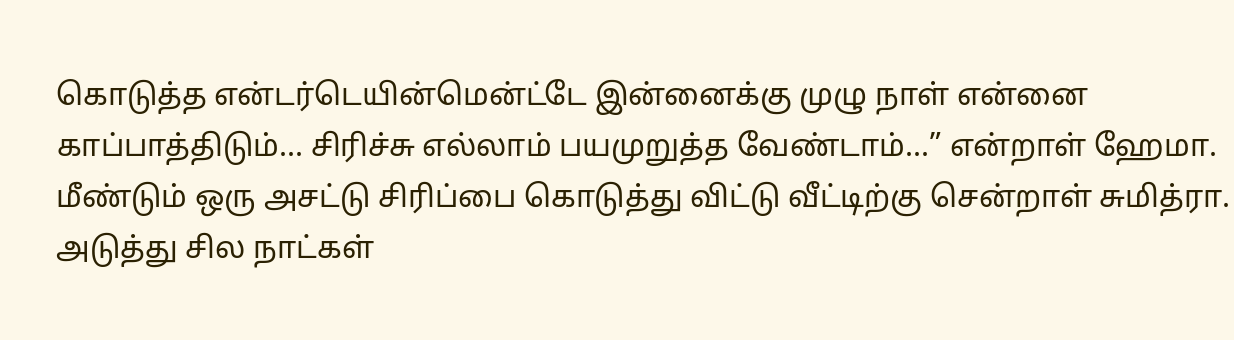கொடுத்த என்டர்டெயின்மென்ட்டே இன்னைக்கு முழு நாள் என்னை காப்பாத்திடும்... சிரிச்சு எல்லாம் பயமுறுத்த வேண்டாம்...” என்றாள் ஹேமா.
மீண்டும் ஒரு அசட்டு சிரிப்பை கொடுத்து விட்டு வீட்டிற்கு சென்றாள் சுமித்ரா.
அடுத்து சில நாட்கள்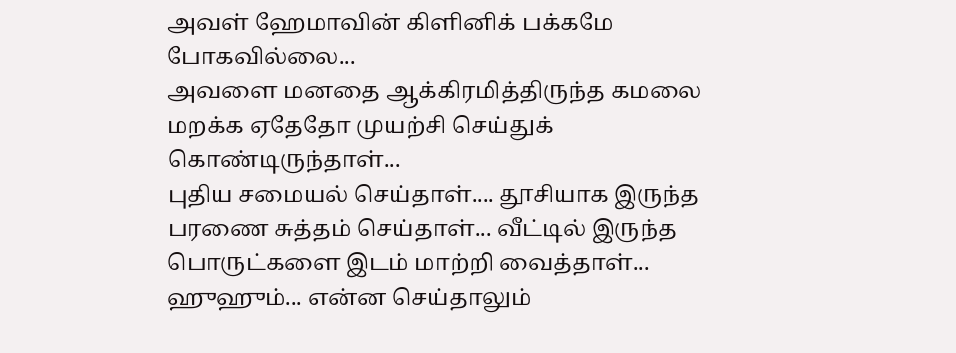அவள் ஹேமாவின் கிளினிக் பக்கமே போகவில்லை...
அவளை மனதை ஆக்கிரமித்திருந்த கமலை மறக்க ஏதேதோ முயற்சி செய்துக் கொண்டிருந்தாள்...
புதிய சமையல் செய்தாள்.... தூசியாக இருந்த பரணை சுத்தம் செய்தாள்... வீட்டில் இருந்த பொருட்களை இடம் மாற்றி வைத்தாள்...
ஹுஹும்... என்ன செய்தாலும்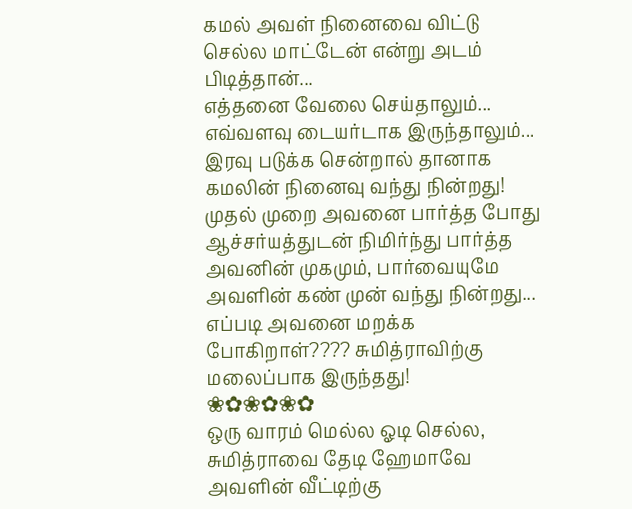கமல் அவள் நினைவை விட்டு செல்ல மாட்டேன் என்று அடம் பிடித்தான்...
எத்தனை வேலை செய்தாலும்... எவ்வளவு டையர்டாக இருந்தாலும்... இரவு படுக்க சென்றால் தானாக கமலின் நினைவு வந்து நின்றது! முதல் முறை அவனை பார்த்த போது ஆச்சர்யத்துடன் நிமிர்ந்து பார்த்த அவனின் முகமும், பார்வையுமே அவளின் கண் முன் வந்து நின்றது...
எப்படி அவனை மறக்க போகிறாள்???? சுமித்ராவிற்கு மலைப்பாக இருந்தது!
❀✿❀✿❀✿
ஒரு வாரம் மெல்ல ஓடி செல்ல, சுமித்ராவை தேடி ஹேமாவே அவளின் வீட்டிற்கு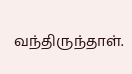வந்திருந்தாள்.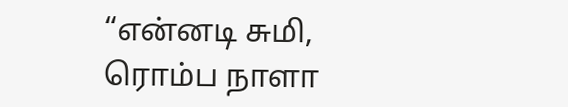“என்னடி சுமி, ரொம்ப நாளா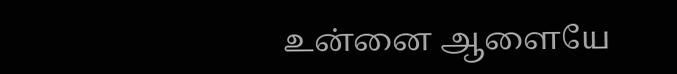உன்னை ஆளையே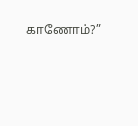காணோம்?”